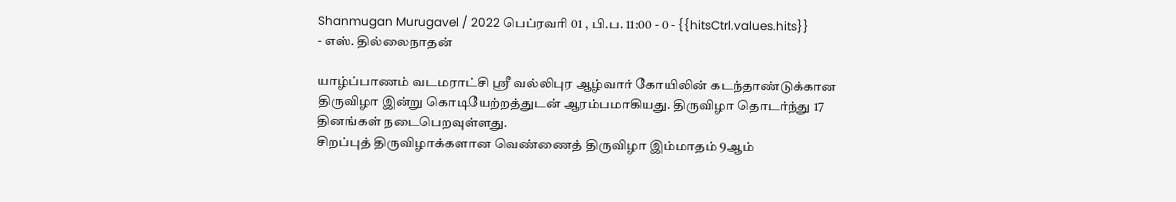Shanmugan Murugavel / 2022 பெப்ரவரி 01 , பி.ப. 11:00 - 0 - {{hitsCtrl.values.hits}}
- எஸ். தில்லைநாதன்

யாழ்ப்பாணம் வடமராட்சி ஸ்ரீ வல்லிபுர ஆழ்வார் கோயிலின் கடந்தாண்டுக்கான திருவிழா இன்று கொடியேற்றத்துடன் ஆரம்பமாகியது. திருவிழா தொடர்ந்து 17 தினங்கள் நடைபெறவுள்ளது.
சிறப்புத் திருவிழாக்களான வெண்ணைத் திருவிழா இம்மாதம் 9ஆம்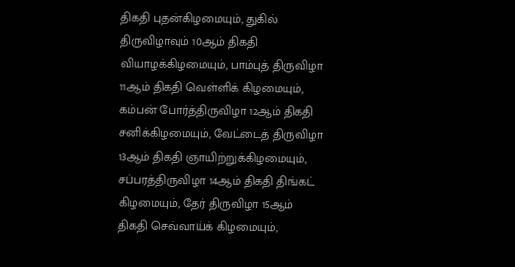திகதி புதன்கிழமையும், துகில் திருவிழாவும் 10ஆம் திகதி வியாழக்கிழமையும், பாம்புத் திருவிழா 11ஆம் திகதி வெள்ளிக் கிழமையும், கம்பன் போர்த்திருவிழா 12ஆம் திகதி சனிக்கிழமையும், வேட்டைத் திருவிழா 13ஆம் திகதி ஞாயிற்றுக்கிழமையும், சப்பரத்திருவிழா 14ஆம் திகதி திங்கட் கிழமையும், தேர் திருவிழா 15ஆம் திகதி செவ்வாய்க் கிழமையும்,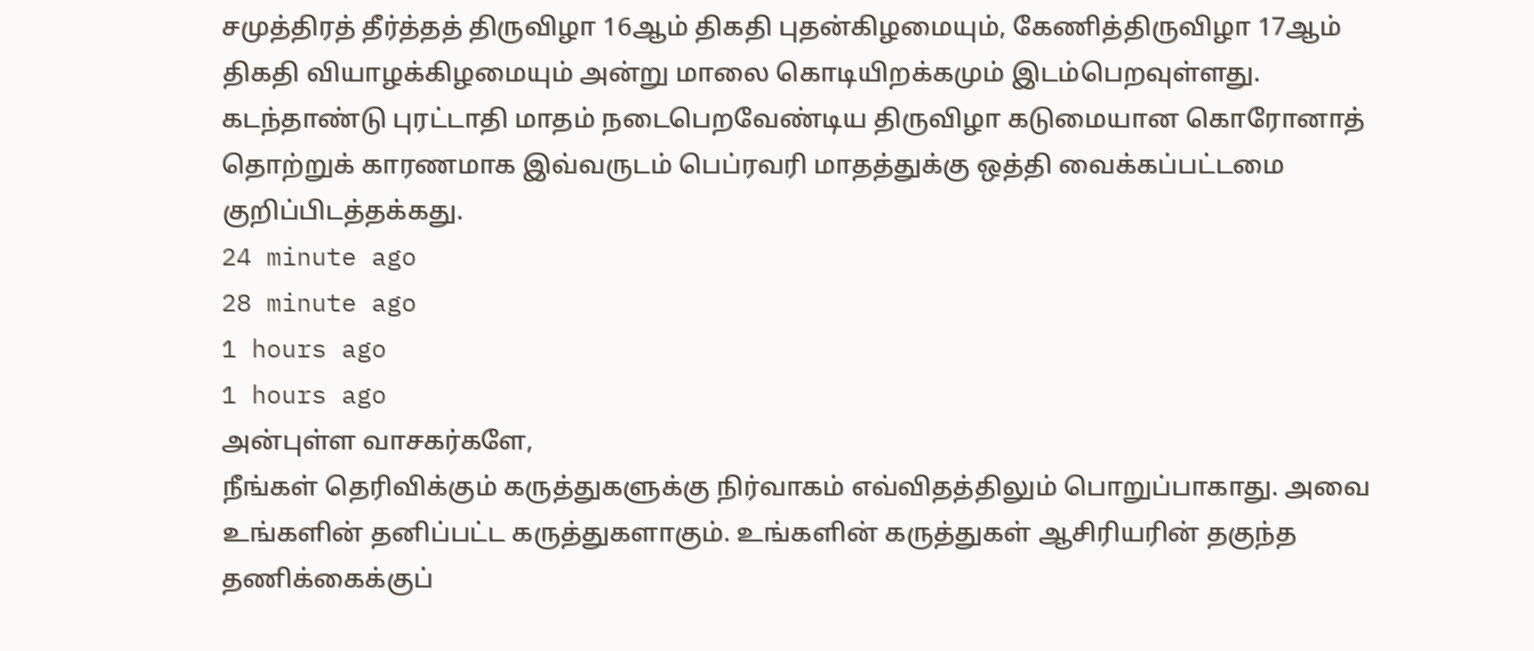சமுத்திரத் தீர்த்தத் திருவிழா 16ஆம் திகதி புதன்கிழமையும், கேணித்திருவிழா 17ஆம் திகதி வியாழக்கிழமையும் அன்று மாலை கொடியிறக்கமும் இடம்பெறவுள்ளது.
கடந்தாண்டு புரட்டாதி மாதம் நடைபெறவேண்டிய திருவிழா கடுமையான கொரோனாத் தொற்றுக் காரணமாக இவ்வருடம் பெப்ரவரி மாதத்துக்கு ஒத்தி வைக்கப்பட்டமை குறிப்பிடத்தக்கது.
24 minute ago
28 minute ago
1 hours ago
1 hours ago
அன்புள்ள வாசகர்களே,
நீங்கள் தெரிவிக்கும் கருத்துகளுக்கு நிர்வாகம் எவ்விதத்திலும் பொறுப்பாகாது. அவை உங்களின் தனிப்பட்ட கருத்துகளாகும். உங்களின் கருத்துகள் ஆசிரியரின் தகுந்த தணிக்கைக்குப்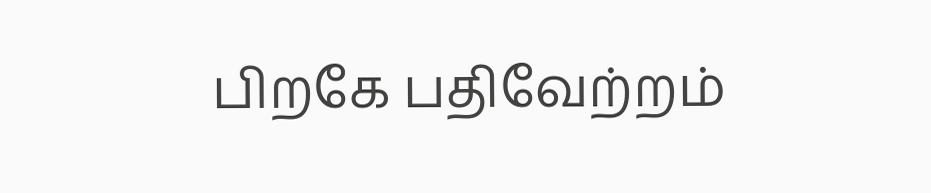பிறகே பதிவேற்றம்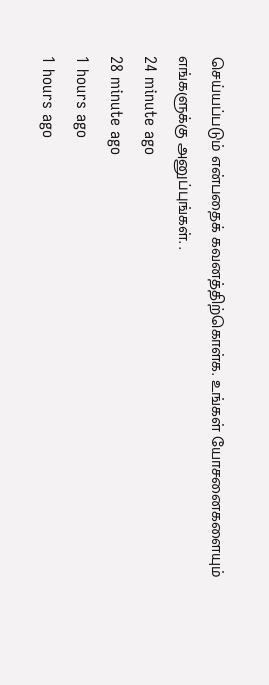செய்யப்படும் என்பதைக் கவனத்திற்கொள்க. உங்கள் யோசனைகளையும் எங்களுக்கு அனுப்புங்கள். .
24 minute ago
28 minute ago
1 hours ago
1 hours ago